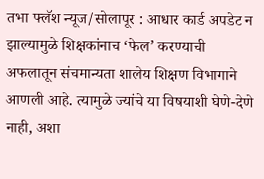तभा फ्लॅश न्यूज/सोलापूर : आधार कार्ड अपडेट न झाल्यामुळे शिक्षकांनाच ‘फेल’ करण्याची अफलातून संचमान्यता शालेय शिक्षण विभागाने आणली आहे. त्यामुळे ज्यांचे या विषयाशी घेणे-देणे नाही, अशा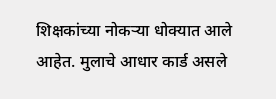शिक्षकांच्या नोकऱ्या धोक्यात आले आहेत. मुलाचे आधार कार्ड असले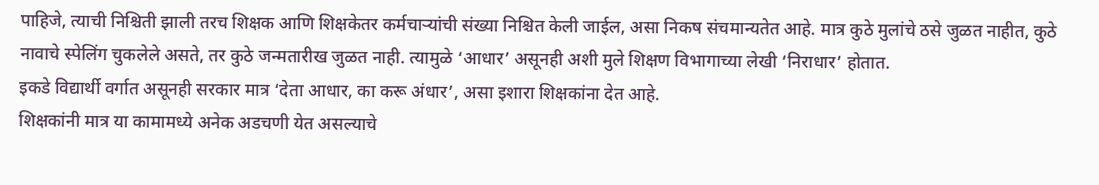पाहिजे, त्याची निश्चिती झाली तरच शिक्षक आणि शिक्षकेतर कर्मचाऱ्यांची संख्या निश्चित केली जाईल, असा निकष संचमान्यतेत आहे. मात्र कुठे मुलांचे ठसे जुळत नाहीत, कुठे नावाचे स्पेलिंग चुकलेले असते, तर कुठे जन्मतारीख जुळत नाही. त्यामुळे ‘आधार’ असूनही अशी मुले शिक्षण विभागाच्या लेखी ‘निराधार’ होतात.
इकडे विद्यार्थी वर्गात असूनही सरकार मात्र ‘देता आधार, का करू अंधार’, असा इशारा शिक्षकांना देत आहे.
शिक्षकांनी मात्र या कामामध्ये अनेक अडचणी येत असल्याचे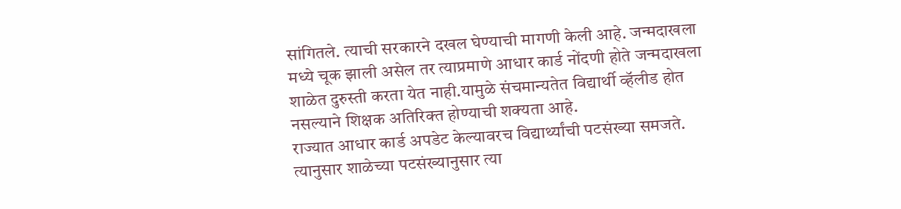सांगितले. त्याची सरकारने दखल घेण्याची मागणी केली आहे. जन्मदाखला मध्ये चूक झाली असेल तर त्याप्रमाणे आधार कार्ड नोंदणी होते जन्मदाखला शाळेत दुरुस्ती करता येत नाही.यामुळे संचमान्यतेत विद्यार्थी व्हॅलीड होत नसल्याने शिक्षक अतिरिक्त होण्याची शक्यता आहे.
राज्यात आधार कार्ड अपडेट केल्यावरच विद्यार्थ्यांची पटसंख्या समजते. त्यानुसार शाळेच्या पटसंख्यानुसार त्या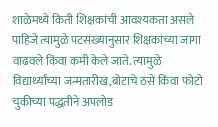शाळेमध्ये किती शिक्षकांची आवश्यकता असले पाहिजे त्यामुळे पटसंख्यानुसार शिक्षकांच्या जागा वाढवले किंवा कमी केले जाते. त्यामुळे विद्यार्थ्यांच्या जन्मतारीख,बोटाचे ठसे किंवा फोटो चुकीच्या पद्धतीने अपलोड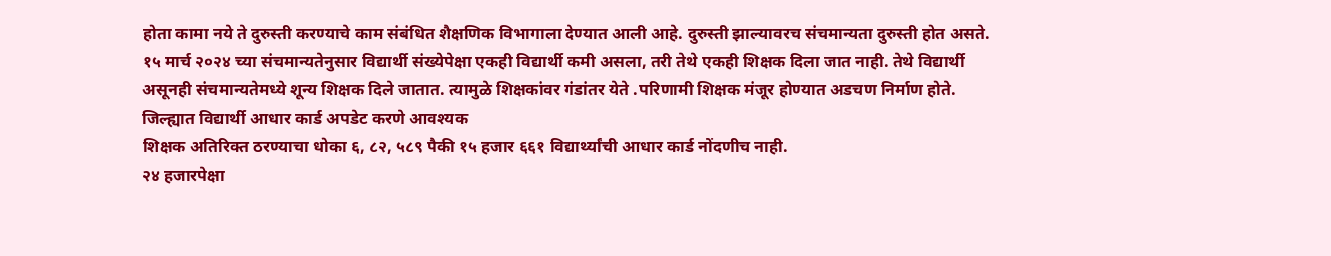होता कामा नये ते दुरुस्ती करण्याचे काम संबंधित शैक्षणिक विभागाला देण्यात आली आहे. दुरुस्ती झाल्यावरच संचमान्यता दुरुस्ती होत असते.
१५ मार्च २०२४ च्या संचमान्यतेनुसार विद्यार्थी संख्येपेक्षा एकही विद्यार्थी कमी असला, तरी तेथे एकही शिक्षक दिला जात नाही. तेथे विद्यार्थी असूनही संचमान्यतेमध्ये शून्य शिक्षक दिले जातात. त्यामुळे शिक्षकांवर गंडांतर येते .परिणामी शिक्षक मंजूर होण्यात अडचण निर्माण होते.
जिल्ह्यात विद्यार्थी आधार कार्ड अपडेट करणे आवश्यक
शिक्षक अतिरिक्त ठरण्याचा धोका ६, ८२, ५८९ पैकी १५ हजार ६६१ विद्यार्थ्यांची आधार कार्ड नोंदणीच नाही.
२४ हजारपेक्षा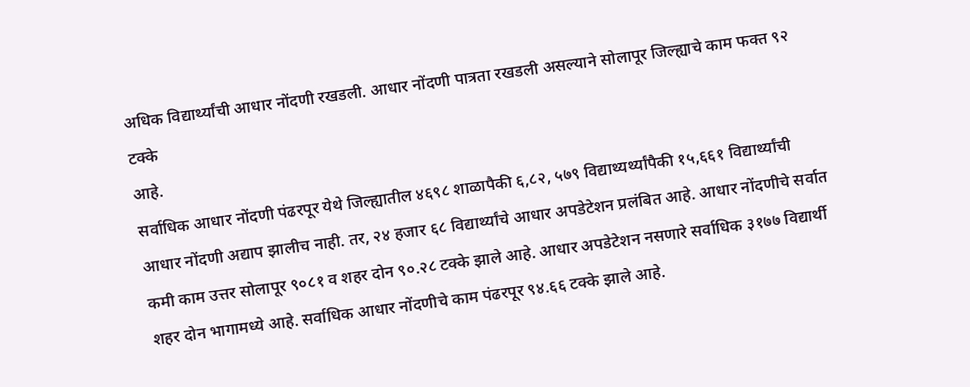अधिक विद्यार्थ्यांची आधार नोंदणी रखडली. आधार नोंदणी पात्रता रखडली असल्याने सोलापूर जिल्ह्याचे काम फक्त ९२ टक्के
आहे.
सर्वाधिक आधार नोंदणी पंढरपूर येथे जिल्ह्यातील ४६९८ शाळापैकी ६,८२, ५७९ विद्याथ्यर्थ्यांपैकी १५,६६१ विद्यार्थ्यांची आधार नोंदणी अद्याप झालीच नाही. तर, २४ हजार ६८ विद्यार्थ्यांचे आधार अपडेटेशन प्रलंबित आहे. आधार नोंदणीचे सर्वात कमी काम उत्तर सोलापूर ९०८१ व शहर दोन ९०.२८ टक्के झाले आहे. आधार अपडेटेशन नसणारे सर्वाधिक ३१७७ विद्यार्थी शहर दोन भागामध्ये आहे. सर्वाधिक आधार नोंदणीचे काम पंढरपूर ९४.६६ टक्के झाले आहे.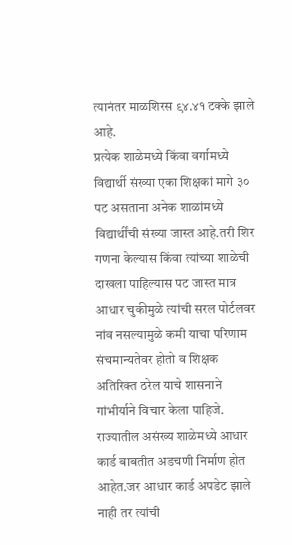त्यानंतर माळशिरस ९४.४१ टक्के झाले आहे.
प्रत्येक शाळेमध्ये किंवा वर्गामध्ये विद्यार्थी संख्या एका शिक्षकां मागे ३० पट असताना अनेक शाळांमध्ये विद्यार्थींची संख्या जास्त आहे.तरी शिर गणना केल्यास किंवा त्यांच्या शाळेची दाखला पाहिल्यास पट जास्त मात्र आधार चुकीमुळे त्यांची सरल पोर्टलवर नांव नसल्यामुळे कमी याचा परिणाम संचमान्यतेवर होतो व शिक्षक अतिरिक्त ठरेल याचे शासनाने गांभीर्याने विचार केला पाहिजे.
राज्यातील असंख्य शाळेमध्ये आधार कार्ड बाबतीत अडचणी निर्माण होत आहेत.जर आधार कार्ड अपडेट झाले नाही तर त्यांची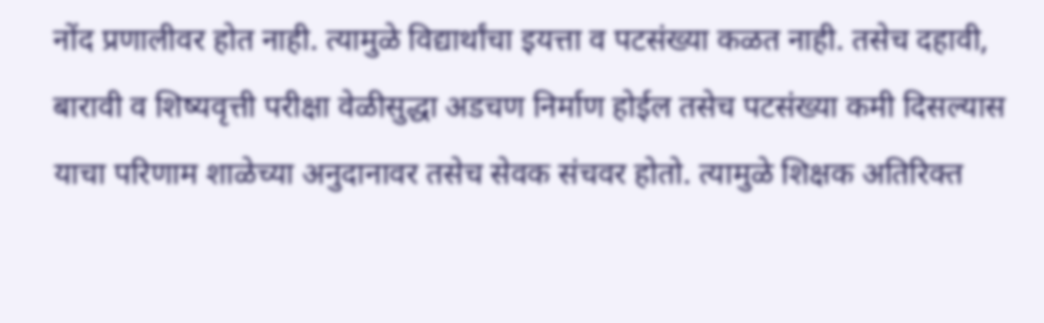नोंद प्रणालीवर होत नाही. त्यामुळे विद्यार्थांचा इयत्ता व पटसंख्या कळत नाही. तसेच दहावी, बारावी व शिष्यवृत्ती परीक्षा वेळीसुद्धा अडचण निर्माण होईल तसेच पटसंख्या कमी दिसल्यास याचा परिणाम शाळेच्या अनुदानावर तसेच सेवक संचवर होतो. त्यामुळे शिक्षक अतिरिक्त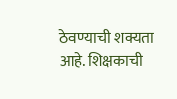ठेवण्याची शक्यता आहे. शिक्षकाची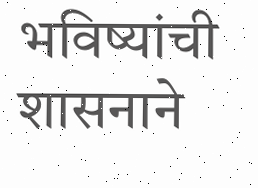भविष्यांची शासनाने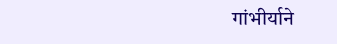गांभीर्याने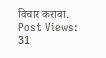विचार करावा.
Post Views: 31